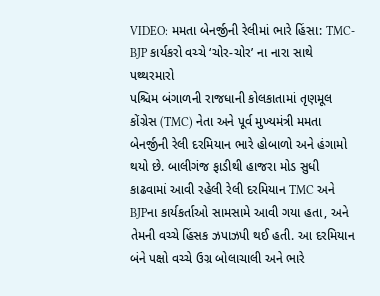VIDEO: મમતા બેનર્જીની રેલીમાં ભારે હિંસા: TMC-BJP કાર્યકરો વચ્ચે ‘ચોર-ચોર’ ના નારા સાથે પથ્થરમારો
પશ્ચિમ બંગાળની રાજધાની કોલકાતામાં તૃણમૂલ કોંગ્રેસ (TMC) નેતા અને પૂર્વ મુખ્યમંત્રી મમતા બેનર્જીની રેલી દરમિયાન ભારે હોબાળો અને હંગામો થયો છે. બાલીગંજ ફાડીથી હાજરા મોડ સુધી કાઢવામાં આવી રહેલી રેલી દરમિયાન TMC અને BJPના કાર્યકર્તાઓ સામસામે આવી ગયા હતા, અને તેમની વચ્ચે હિંસક ઝપાઝપી થઈ હતી. આ દરમિયાન બંને પક્ષો વચ્ચે ઉગ્ર બોલાચાલી અને ભારે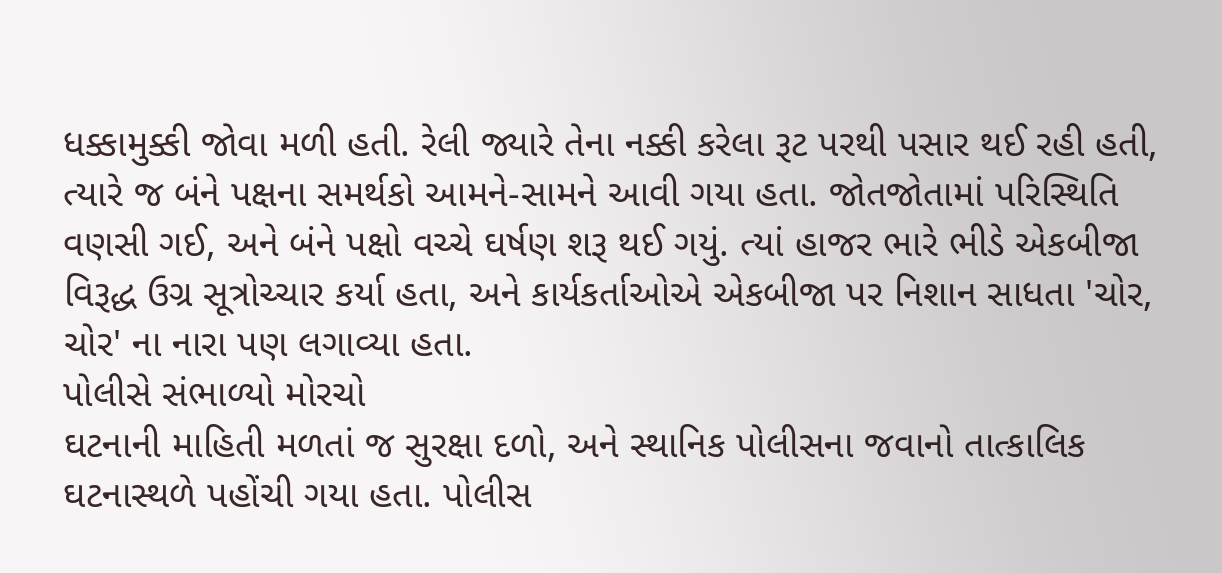ધક્કામુક્કી જોવા મળી હતી. રેલી જ્યારે તેના નક્કી કરેલા રૂટ પરથી પસાર થઈ રહી હતી, ત્યારે જ બંને પક્ષના સમર્થકો આમને-સામને આવી ગયા હતા. જોતજોતામાં પરિસ્થિતિ વણસી ગઈ, અને બંને પક્ષો વચ્ચે ઘર્ષણ શરૂ થઈ ગયું. ત્યાં હાજર ભારે ભીડે એકબીજા વિરૂદ્ધ ઉગ્ર સૂત્રોચ્ચાર કર્યા હતા, અને કાર્યકર્તાઓએ એકબીજા પર નિશાન સાધતા 'ચોર, ચોર' ના નારા પણ લગાવ્યા હતા.
પોલીસે સંભાળ્યો મોરચો
ઘટનાની માહિતી મળતાં જ સુરક્ષા દળો, અને સ્થાનિક પોલીસના જવાનો તાત્કાલિક ઘટનાસ્થળે પહોંચી ગયા હતા. પોલીસ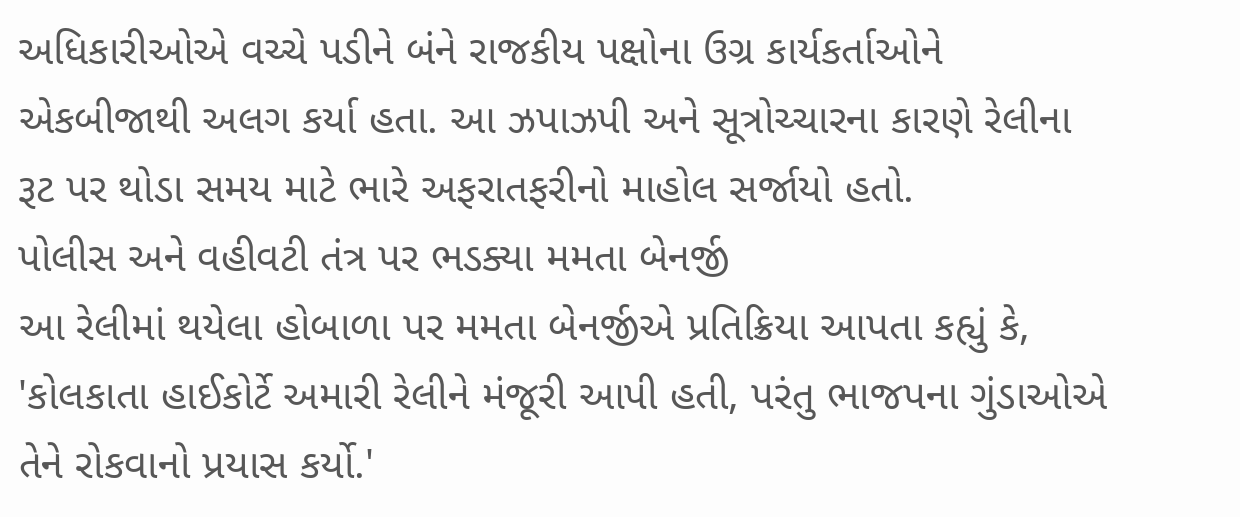અધિકારીઓએ વચ્ચે પડીને બંને રાજકીય પક્ષોના ઉગ્ર કાર્યકર્તાઓને એકબીજાથી અલગ કર્યા હતા. આ ઝપાઝપી અને સૂત્રોચ્ચારના કારણે રેલીના રૂટ પર થોડા સમય માટે ભારે અફરાતફરીનો માહોલ સર્જાયો હતો.
પોલીસ અને વહીવટી તંત્ર પર ભડક્યા મમતા બેનર્જી
આ રેલીમાં થયેલા હોબાળા પર મમતા બેનર્જીએ પ્રતિક્રિયા આપતા કહ્યું કે, 'કોલકાતા હાઈકોર્ટે અમારી રેલીને મંજૂરી આપી હતી, પરંતુ ભાજપના ગુંડાઓએ તેને રોકવાનો પ્રયાસ કર્યો.'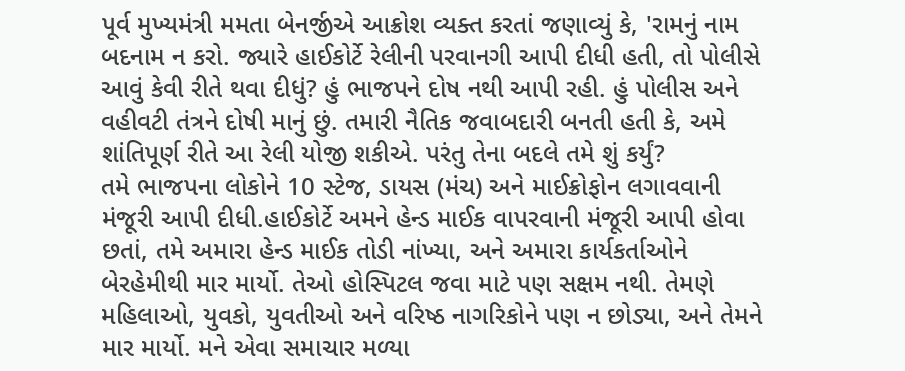પૂર્વ મુખ્યમંત્રી મમતા બેનર્જીએ આક્રોશ વ્યક્ત કરતાં જણાવ્યું કે, 'રામનું નામ બદનામ ન કરો. જ્યારે હાઈકોર્ટે રેલીની પરવાનગી આપી દીધી હતી, તો પોલીસે આવું કેવી રીતે થવા દીધું? હું ભાજપને દોષ નથી આપી રહી. હું પોલીસ અને વહીવટી તંત્રને દોષી માનું છું. તમારી નૈતિક જવાબદારી બનતી હતી કે, અમે શાંતિપૂર્ણ રીતે આ રેલી યોજી શકીએ. પરંતુ તેના બદલે તમે શું કર્યું?
તમે ભાજપના લોકોને 10 સ્ટેજ, ડાયસ (મંચ) અને માઈક્રોફોન લગાવવાની મંજૂરી આપી દીધી.હાઈકોર્ટે અમને હેન્ડ માઈક વાપરવાની મંજૂરી આપી હોવા છતાં, તમે અમારા હેન્ડ માઈક તોડી નાંખ્યા, અને અમારા કાર્યકર્તાઓને બેરહેમીથી માર માર્યો. તેઓ હોસ્પિટલ જવા માટે પણ સક્ષમ નથી. તેમણે મહિલાઓ, યુવકો, યુવતીઓ અને વરિષ્ઠ નાગરિકોને પણ ન છોડ્યા, અને તેમને માર માર્યો. મને એવા સમાચાર મળ્યા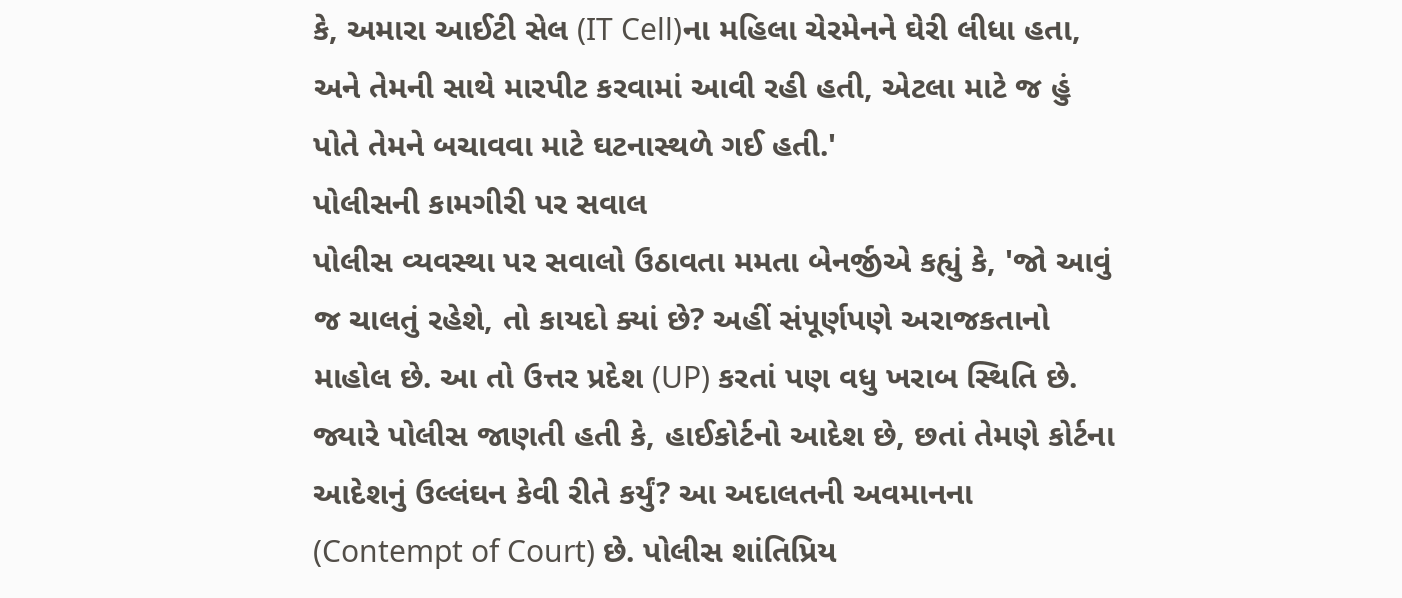કે, અમારા આઈટી સેલ (IT Cell)ના મહિલા ચેરમેનને ઘેરી લીધા હતા, અને તેમની સાથે મારપીટ કરવામાં આવી રહી હતી, એટલા માટે જ હું પોતે તેમને બચાવવા માટે ઘટનાસ્થળે ગઈ હતી.'
પોલીસની કામગીરી પર સવાલ
પોલીસ વ્યવસ્થા પર સવાલો ઉઠાવતા મમતા બેનર્જીએ કહ્યું કે, 'જો આવું જ ચાલતું રહેશે, તો કાયદો ક્યાં છે? અહીં સંપૂર્ણપણે અરાજકતાનો માહોલ છે. આ તો ઉત્તર પ્રદેશ (UP) કરતાં પણ વધુ ખરાબ સ્થિતિ છે. જ્યારે પોલીસ જાણતી હતી કે, હાઈકોર્ટનો આદેશ છે, છતાં તેમણે કોર્ટના આદેશનું ઉલ્લંઘન કેવી રીતે કર્યું? આ અદાલતની અવમાનના (Contempt of Court) છે. પોલીસ શાંતિપ્રિય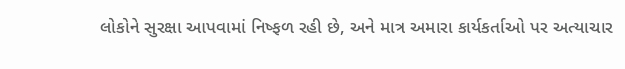લોકોને સુરક્ષા આપવામાં નિષ્ફળ રહી છે, અને માત્ર અમારા કાર્યકર્તાઓ પર અત્યાચાર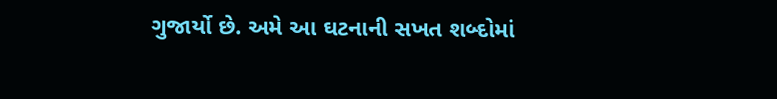ગુજાર્યો છે. અમે આ ઘટનાની સખત શબ્દોમાં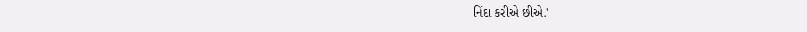નિંદા કરીએ છીએ.'